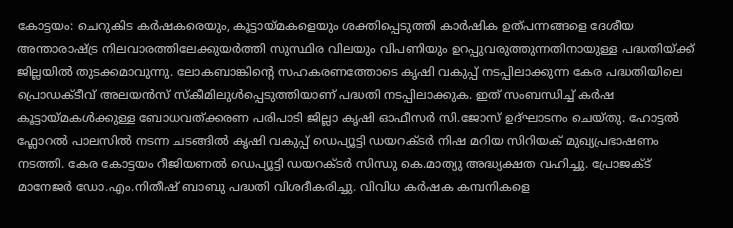കോട്ടയം: ചെറുകിട കർഷകരെയും, കൂട്ടായ്മകളെയും ശക്തിപ്പെടുത്തി കാർഷിക ഉത്പന്നങ്ങളെ ദേശീയ അന്താരാഷ്ട്ര നിലവാരത്തിലേക്കുയർത്തി സുസ്ഥിര വിലയും വിപണിയും ഉറപ്പുവരുത്തുന്നതിനായുള്ള പദ്ധതിയ്ക്ക് ജില്ലയിൽ തുടക്കമാവുന്നു. ലോകബാങ്കിന്റെ സഹകരണത്തോടെ കൃഷി വകുപ്പ് നടപ്പിലാക്കുന്ന കേര പദ്ധതിയിലെ പ്രൊഡക്ടീവ് അലയൻസ് സ്കീമിലുൾപ്പെടുത്തിയാണ് പദ്ധതി നടപ്പിലാക്കുക. ഇത് സംബന്ധിച്ച് കർഷ കൂട്ടായ്മകൾക്കുള്ള ബോധവത്ക്കരണ പരിപാടി ജില്ലാ കൃഷി ഓഫീസർ സി.ജോസ് ഉദ്ഘാടനം ചെയ്തു. ഹോട്ടൽ ഫ്ലോറൽ പാലസിൽ നടന്ന ചടങ്ങിൽ കൃഷി വകുപ്പ് ഡെപ്യൂട്ടി ഡയറക്ടർ നിഷ മറിയ സിറിയക് മുഖ്യപ്രഭാഷണം നടത്തി. കേര കോട്ടയം റീജിയണൽ ഡെപ്യൂട്ടി ഡയറക്ടർ സിന്ധു കെ.മാത്യു അദ്ധ്യക്ഷത വഹിച്ചു. പ്രോജക്ട് മാനേജർ ഡോ.എം.നിതീഷ് ബാബു പദ്ധതി വിശദീകരിച്ചു. വിവിധ കർഷക കമ്പനികളെ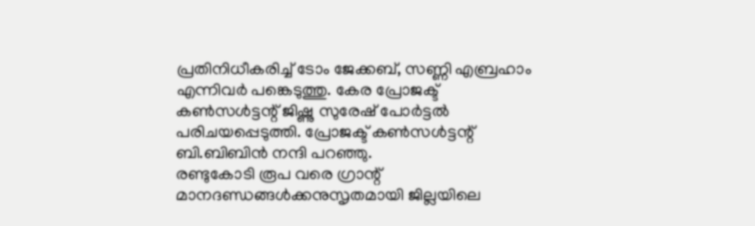പ്രതിനിധീകരിച്ച് ടോം ജേക്കബ്, സണ്ണി എബ്രഹാം എന്നിവർ പങ്കെടുത്തു. കേര പ്രോജക്ട് കൺസൾട്ടന്റ് ജിഷ്ണു സുരേഷ് പോർട്ടൽ പരിചയപ്പെടുത്തി. പ്രോജക്ട് കൺസൾട്ടന്റ് ബി.ബിബിൻ നന്ദി പറഞ്ഞു.
രണ്ടുകോടി രൂപ വരെ ഗ്രാന്റ്
മാനദണ്ഡങ്ങൾക്കനുസൃതമായി ജില്ലയിലെ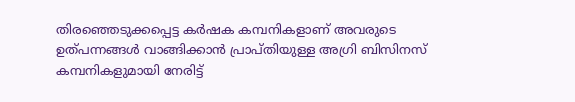തിരഞ്ഞെടുക്കപ്പെട്ട കർഷക കമ്പനികളാണ് അവരുടെ ഉത്പന്നങ്ങൾ വാങ്ങിക്കാൻ പ്രാപ്തിയുള്ള അഗ്രി ബിസിനസ് കമ്പനികളുമായി നേരിട്ട്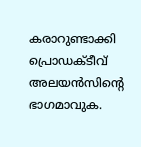കരാറുണ്ടാക്കി പ്രൊഡക്ടീവ് അലയൻസിന്റെ ഭാഗമാവുക.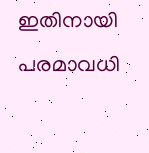ഇതിനായി പരമാവധി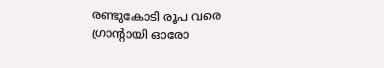രണ്ടുകോടി രൂപ വരെ ഗ്രാന്റായി ഓരോ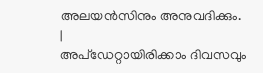അലയൻസിനും അനുവദിക്കും.
|
അപ്ഡേറ്റായിരിക്കാം ദിവസവും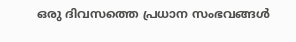ഒരു ദിവസത്തെ പ്രധാന സംഭവങ്ങൾ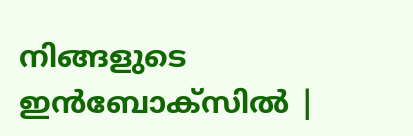നിങ്ങളുടെ ഇൻബോക്സിൽ |